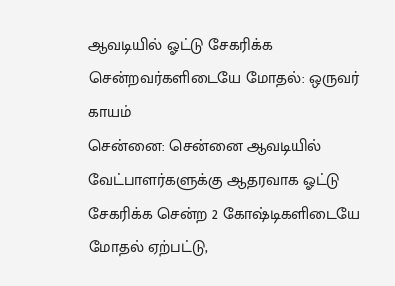ஆவடியில் ஓட்டு சேகரிக்க சென்றவர்களிடையே மோதல்: ஒருவர் காயம்
சென்னை: சென்னை ஆவடியில் வேட்பாளர்களுக்கு ஆதரவாக ஓட்டு சேகரிக்க சென்ற 2 கோஷ்டிகளிடையே மோதல் ஏற்பட்டு,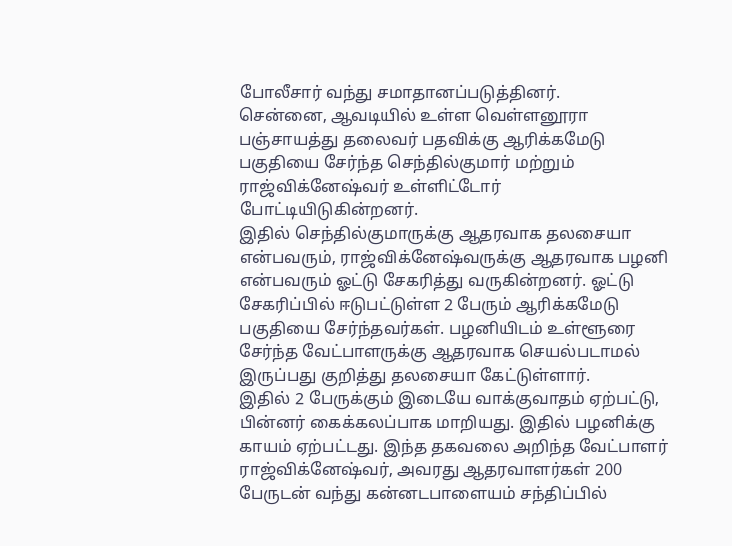போலீசார் வந்து சமாதானப்படுத்தினர்.
சென்னை, ஆவடியில் உள்ள வெள்ளனூரா பஞ்சாயத்து தலைவர் பதவிக்கு ஆரிக்கமேடு பகுதியை சேர்ந்த செந்தில்குமார் மற்றும் ராஜ்விக்னேஷ்வர் உள்ளிட்டோர் போட்டியிடுகின்றனர்.
இதில் செந்தில்குமாருக்கு ஆதரவாக தலசையா என்பவரும், ராஜ்விக்னேஷ்வருக்கு ஆதரவாக பழனி என்பவரும் ஓட்டு சேகரித்து வருகின்றனர். ஓட்டு சேகரிப்பில் ஈடுபட்டுள்ள 2 பேரும் ஆரிக்கமேடு பகுதியை சேர்ந்தவர்கள். பழனியிடம் உள்ளூரை சேர்ந்த வேட்பாளருக்கு ஆதரவாக செயல்படாமல் இருப்பது குறித்து தலசையா கேட்டுள்ளார்.
இதில் 2 பேருக்கும் இடையே வாக்குவாதம் ஏற்பட்டு, பின்னர் கைக்கலப்பாக மாறியது. இதில் பழனிக்கு காயம் ஏற்பட்டது. இந்த தகவலை அறிந்த வேட்பாளர் ராஜ்விக்னேஷ்வர், அவரது ஆதரவாளர்கள் 200 பேருடன் வந்து கன்னடபாளையம் சந்திப்பில்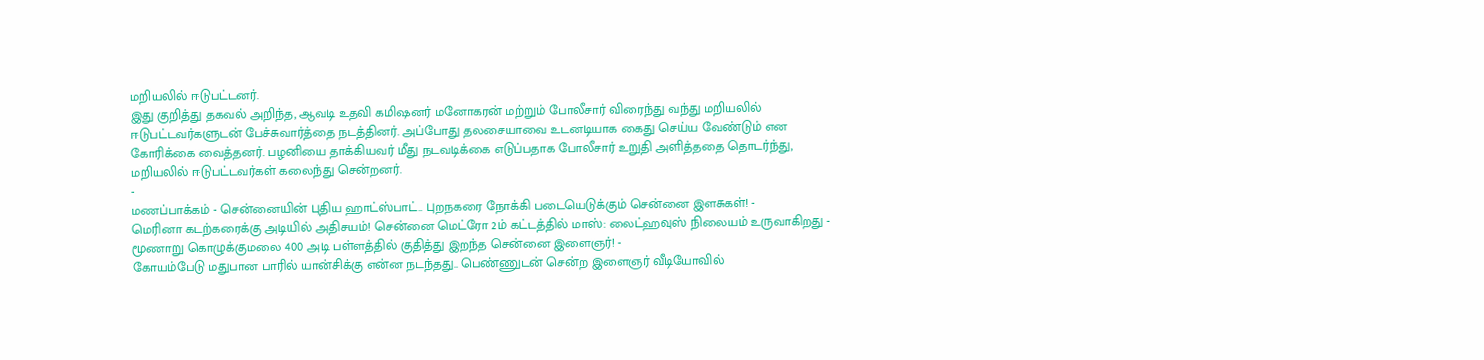மறியலில் ஈடுபட்டனர்.
இது குறித்து தகவல் அறிந்த, ஆவடி உதவி கமிஷனர் மனோகரன் மற்றும் போலீசார் விரைந்து வந்து மறியலில் ஈடுபட்டவர்களுடன் பேச்சுவார்த்தை நடத்தினர். அப்போது தலசையாவை உடனடியாக கைது செய்ய வேண்டும் என கோரிக்கை வைத்தனர். பழனியை தாக்கியவர் மீது நடவடிக்கை எடுப்பதாக போலீசார் உறுதி அளித்ததை தொடர்ந்து, மறியலில் ஈடுபட்டவர்கள் கலைந்து சென்றனர்.
-
மணப்பாக்கம் - சென்னையின் புதிய ஹாட்ஸ்பாட்.. புறநகரை நோக்கி படையெடுக்கும் சென்னை இளசுகள்! -
மெரினா கடற்கரைக்கு அடியில் அதிசயம்! சென்னை மெட்ரோ 2ம் கட்டத்தில் மாஸ்: லைட்ஹவுஸ் நிலையம் உருவாகிறது -
மூணாறு கொழுக்குமலை 400 அடி பள்ளத்தில் குதித்து இறந்த சென்னை இளைஞர்! -
கோயம்பேடு மதுபான பாரில் யான்சிக்கு என்ன நடந்தது.. பெண்ணுடன் சென்ற இளைஞர் வீடியோவில்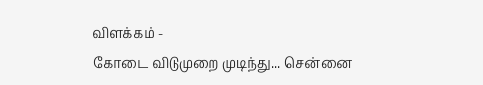விளக்கம் -
கோடை விடுமுறை முடிந்து... சென்னை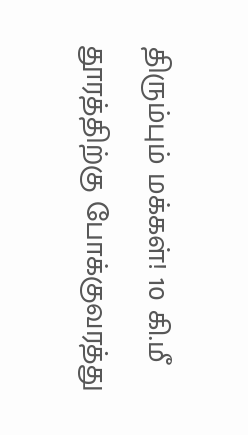திரும்பும் மக்கள்! 10 கி.மீ தூரத்திற்கு போக்குவரத்து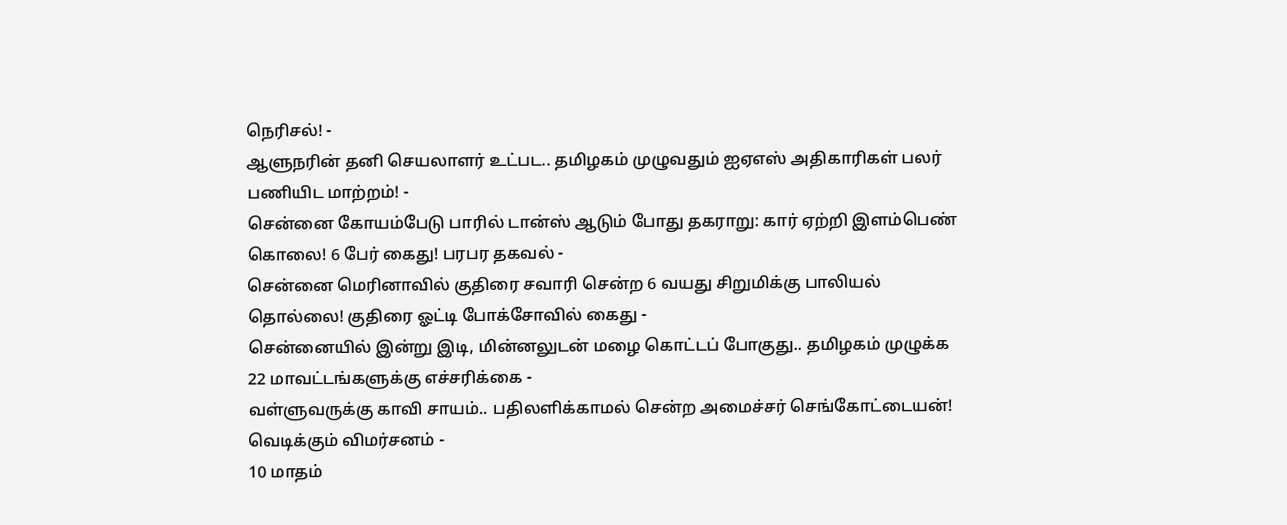நெரிசல்! -
ஆளுநரின் தனி செயலாளர் உட்பட.. தமிழகம் முழுவதும் ஐஏஎஸ் அதிகாரிகள் பலர் பணியிட மாற்றம்! -
சென்னை கோயம்பேடு பாரில் டான்ஸ் ஆடும் போது தகராறு: கார் ஏற்றி இளம்பெண் கொலை! 6 பேர் கைது! பரபர தகவல் -
சென்னை மெரினாவில் குதிரை சவாரி சென்ற 6 வயது சிறுமிக்கு பாலியல் தொல்லை! குதிரை ஓட்டி போக்சோவில் கைது -
சென்னையில் இன்று இடி, மின்னலுடன் மழை கொட்டப் போகுது.. தமிழகம் முழுக்க 22 மாவட்டங்களுக்கு எச்சரிக்கை -
வள்ளுவருக்கு காவி சாயம்.. பதிலளிக்காமல் சென்ற அமைச்சர் செங்கோட்டையன்! வெடிக்கும் விமர்சனம் -
10 மாதம்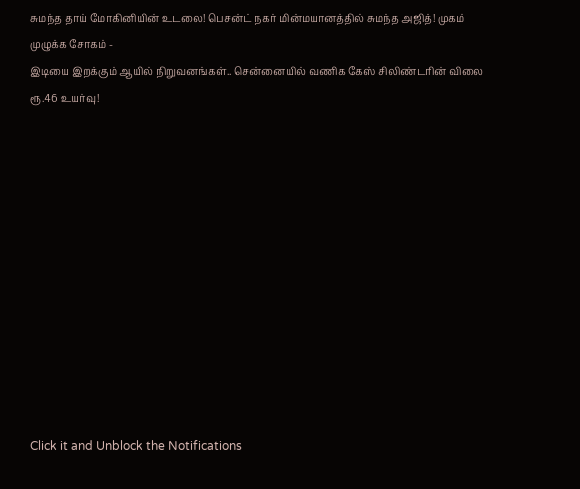சுமந்த தாய் மோகினியின் உடலை! பெசன்ட் நகர் மின்மயானத்தில் சுமந்த அஜித்! முகம் முழுக்க சோகம் -
இடியை இறக்கும் ஆயில் நிறுவனங்கள்.. சென்னையில் வணிக கேஸ் சிலிண்டரின் விலை ரூ.46 உயர்வு!












Click it and Unblock the Notifications